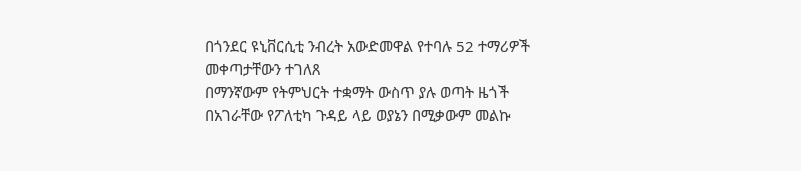በጎንደር ዩኒቨርሲቲ ንብረት አውድመዋል የተባሉ 52 ተማሪዎች መቀጣታቸውን ተገለጸ
በማንኛውም የትምህርት ተቋማት ውስጥ ያሉ ወጣት ዜጎች በአገራቸው የፖለቲካ ጉዳይ ላይ ወያኔን በሚቃውም መልኩ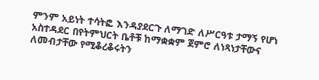ምንም አይነት ተሳትፎ እንዳያደርጉ ለማገድ ለሥርዓቱ ታማኝ የሆነ አስተዳደር በየትምህርት ቤቶቹ ከማቋቋም ጀምሮ ለነጻነታቸውና ለመብታቸው የሚቆረቆሩትን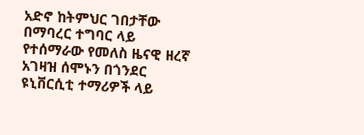አድኖ ከትምህር ገበታቸው በማባረር ተግባር ላይ የተሰማራው የመለስ ዜናዊ ዘረኛ አገዛዝ ሰሞኑን በጎንደር ዩኒቨርሲቲ ተማሪዎች ላይ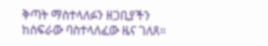ቅጣት ማስተላለፉን ዘጋቢያችን ከስፍራው ባስተላለፈው ዜና ገለጸ።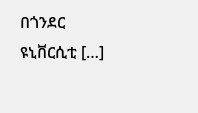በጎንደር ዩኒቨርሲቲ […]